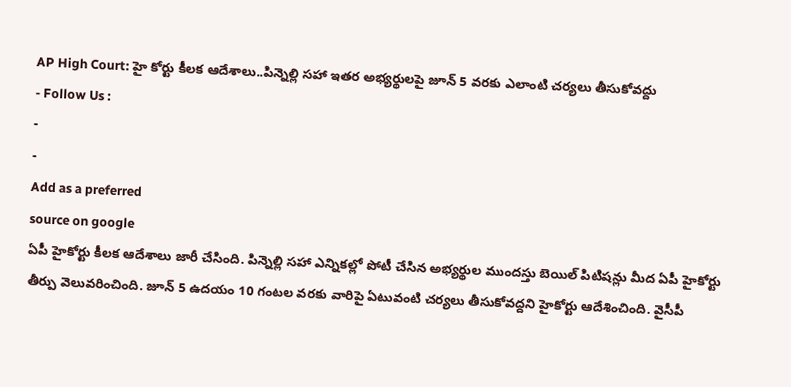AP High Court: హై కోర్టు కీలక ఆదేశాలు..పిన్నెల్లి సహా ఇతర అభ్యర్థులపై జూన్ 5 వరకు ఎలాంటి చర్యలు తీసుకోవద్దు
- Follow Us :
-
-
Add as a preferred
source on google
ఏపీ హైకోర్టు కీలక ఆదేశాలు జారీ చేసింది. పిన్నెల్లి సహా ఎన్నికల్లో పోటీ చేసిన అభ్యర్థుల ముందస్తు బెయిల్ పిటిషన్లు మీద ఏపీ హైకోర్టు తీర్పు వెలువరించింది. జూన్ 5 ఉదయం 10 గంటల వరకు వారిపై ఏటువంటి చర్యలు తీసుకోవద్దని హైకోర్టు ఆదేశించింది. వైసీపీ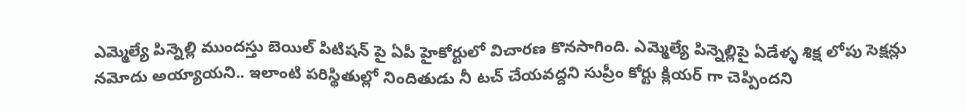ఎమ్మెల్యే పిన్నెల్లి ముందస్తు బెయిల్ పిటిషన్ పై ఏపీ హైకోర్టులో విచారణ కొనసాగింది. ఎమ్మెల్యే పిన్నెల్లిపై ఏడేళ్ళ శిక్ష లోపు సెక్షన్లు నమోదు అయ్యాయని.. ఇలాంటి పరిస్థితుల్లో నిందితుడు నీ టచ్ చేయవద్దని సుప్రీం కోర్టు క్లియర్ గా చెప్పిందని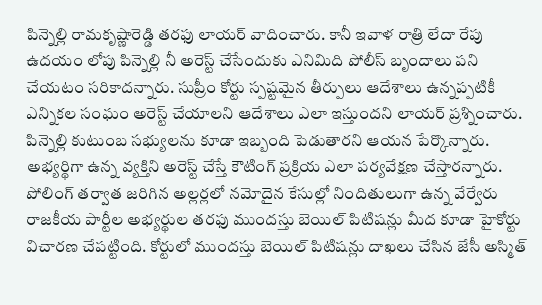పిన్నెల్లి రామకృష్ణారెడ్డి తరఫు లాయర్ వాదించారు. కానీ ఇవాళ రాత్రి లేదా రేపు ఉదయం లోపు పిన్నెల్లి నీ అరెస్ట్ చేసేందుకు ఎనిమిది పోలీస్ బృందాలు పని చేయటం సరికాదన్నారు. సుప్రీం కోర్టు స్పష్టమైన తీర్పులు ఆదేశాలు ఉన్నప్పటికీ ఎన్నికల సంఘం అరెస్ట్ చేయాలని ఆదేశాలు ఎలా ఇస్తుందని లాయర్ ప్రశ్నించారు. పిన్నెల్లి కుటుంబ సభ్యులను కూడా ఇబ్బంది పెడుతారని ఆయన పేర్కొన్నారు. అభ్యర్థిగా ఉన్న వ్యక్తిని అరెస్ట్ చేస్తే కౌటింగ్ ప్రక్రియ ఎలా పర్యవేక్షణ చేస్తారన్నారు. పోలింగ్ తర్వాత జరిగిన అల్లర్లలో నమోదైన కేసుల్లో నిందితులుగా ఉన్న వేర్వేరు రాజకీయ పార్టీల అభ్యర్థుల తరఫు ముందస్తు బెయిల్ పిటిషన్లు మీద కూడా హైకోర్టు విచారణ చేపట్టింది. కోర్టులో ముందస్తు బెయిల్ పిటిషన్లు దాఖలు చేసిన జేసీ అస్మిత్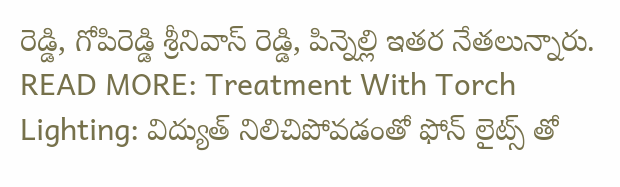రెడ్డి, గోపిరెడ్డి శ్రీనివాస్ రెడ్డి, పిన్నెల్లి ఇతర నేతలున్నారు.
READ MORE: Treatment With Torch Lighting: విద్యుత్ నిలిచిపోవడంతో ఫోన్ లైట్స్ తో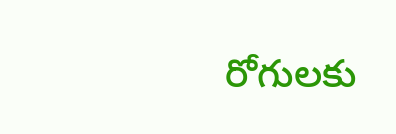రోగులకు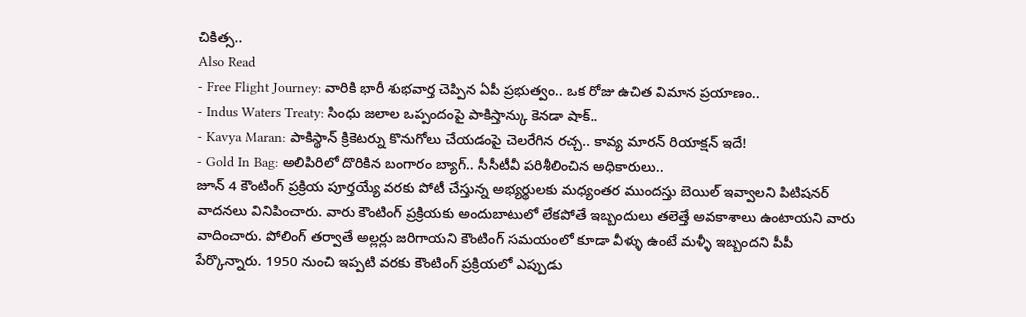చికిత్స..
Also Read
- Free Flight Journey: వారికి భారీ శుభవార్త చెప్పిన ఏపీ ప్రభుత్వం.. ఒక రోజు ఉచిత విమాన ప్రయాణం..
- Indus Waters Treaty: సింధు జలాల ఒప్పందంపై పాకిస్తాన్కు కెనడా షాక్..
- Kavya Maran: పాకిస్థాన్ క్రికెటర్ను కొనుగోలు చేయడంపై చెలరేగిన రచ్చ.. కావ్య మారన్ రియాక్షన్ ఇదే!
- Gold In Bag: అలిపిరిలో దొరికిన బంగారం బ్యాగ్.. సీసీటీవీ పరిశీలించిన అధికారులు..
జూన్ 4 కౌంటింగ్ ప్రక్రియ పూర్తయ్యే వరకు పోటీ చేస్తున్న అభ్యర్థులకు మధ్యంతర ముందస్తు బెయిల్ ఇవ్వాలని పిటిషనర్ వాదనలు వినిపించారు. వారు కౌంటింగ్ ప్రక్రియకు అందుబాటులో లేకపోతే ఇబ్బందులు తలెత్తే అవకాశాలు ఉంటాయని వారు వాదించారు. పోలింగ్ తర్వాతే అల్లర్లు జరిగాయని కౌంటింగ్ సమయంలో కూడా వీళ్ళు ఉంటే మళ్ళీ ఇబ్బందని పీపీ పేర్కొన్నారు. 1950 నుంచి ఇప్పటి వరకు కౌంటింగ్ ప్రక్రియలో ఎప్పుడు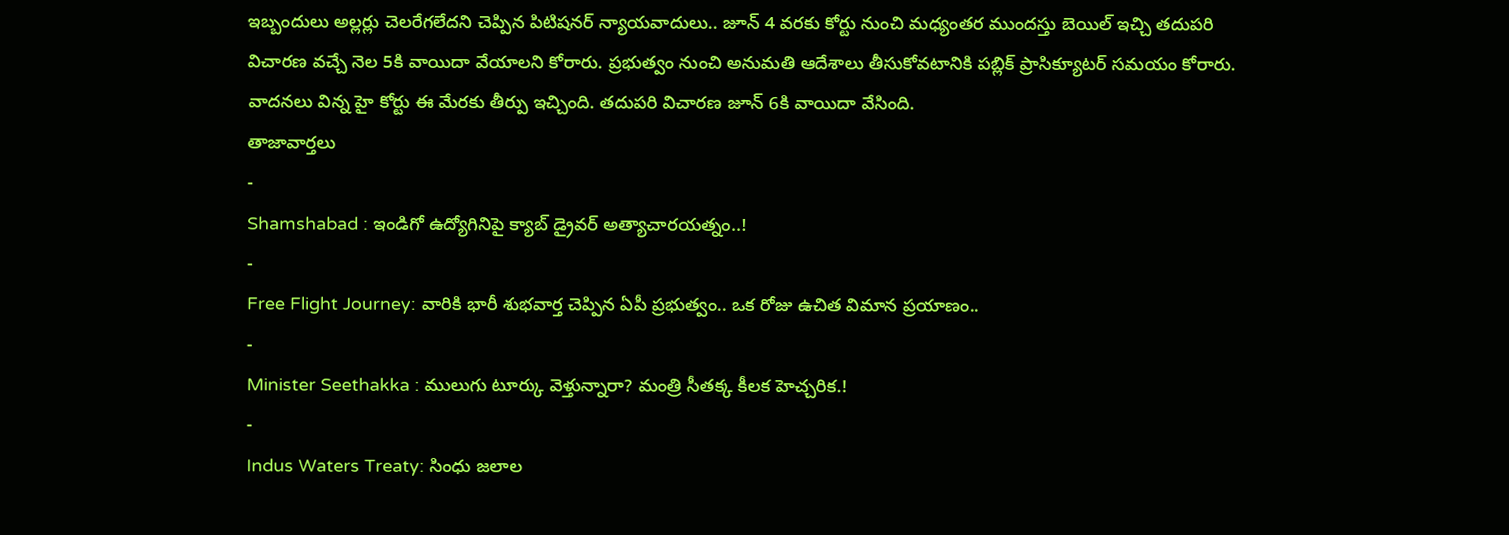ఇబ్బందులు అల్లర్లు చెలరేగలేదని చెప్పిన పిటిషనర్ న్యాయవాదులు.. జూన్ 4 వరకు కోర్టు నుంచి మధ్యంతర ముందస్తు బెయిల్ ఇచ్చి తదుపరి విచారణ వచ్చే నెల 5కి వాయిదా వేయాలని కోరారు. ప్రభుత్వం నుంచి అనుమతి ఆదేశాలు తీసుకోవటానికి పబ్లిక్ ప్రాసిక్యూటర్ సమయం కోరారు. వాదనలు విన్న హై కోర్టు ఈ మేరకు తీర్పు ఇచ్చింది. తదుపరి విచారణ జూన్ 6కి వాయిదా వేసింది.
తాజావార్తలు
-
Shamshabad : ఇండిగో ఉద్యోగినిపై క్యాబ్ డ్రైవర్ అత్యాచారయత్నం..!
-
Free Flight Journey: వారికి భారీ శుభవార్త చెప్పిన ఏపీ ప్రభుత్వం.. ఒక రోజు ఉచిత విమాన ప్రయాణం..
-
Minister Seethakka : ములుగు టూర్కు వెళ్తున్నారా? మంత్రి సీతక్క కీలక హెచ్చరిక.!
-
Indus Waters Treaty: సింధు జలాల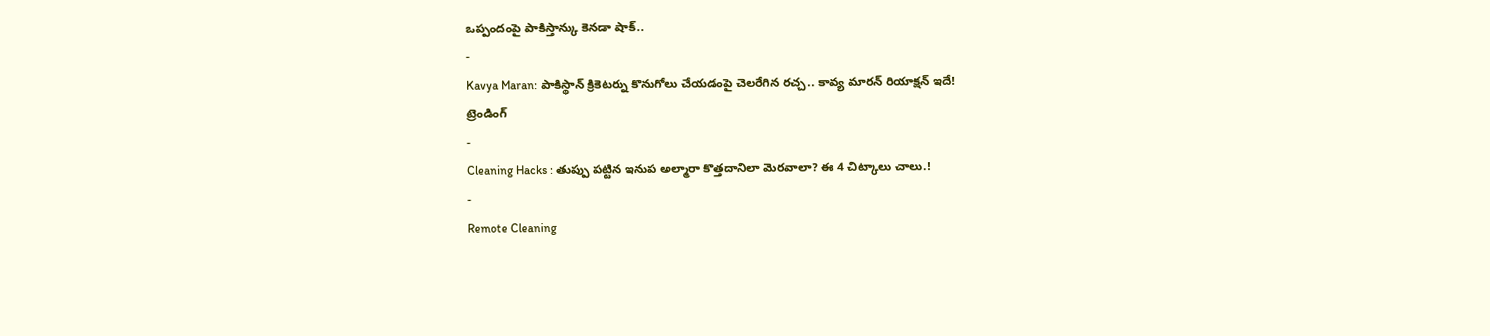ఒప్పందంపై పాకిస్తాన్కు కెనడా షాక్..
-
Kavya Maran: పాకిస్థాన్ క్రికెటర్ను కొనుగోలు చేయడంపై చెలరేగిన రచ్చ.. కావ్య మారన్ రియాక్షన్ ఇదే!
ట్రెండింగ్
-
Cleaning Hacks : తుప్పు పట్టిన ఇనుప అల్మారా కొత్తదానిలా మెరవాలా? ఈ 4 చిట్కాలు చాలు.!
-
Remote Cleaning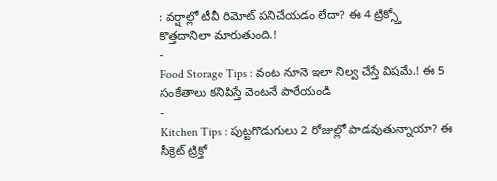: వర్షాల్లో టీవీ రిమోట్ పనిచేయడం లేదా? ఈ 4 ట్రిక్స్తో కొత్తదానిలా మారుతుంది.!
-
Food Storage Tips : వంట నూనె ఇలా నిల్వ చేస్తే విషమే.! ఈ 5 సంకేతాలు కనిపిస్తే వెంటనే పారేయండి
-
Kitchen Tips : పుట్టగొడుగులు 2 రోజుల్లో పాడవుతున్నాయా? ఈ సీక్రెట్ ట్రిక్తో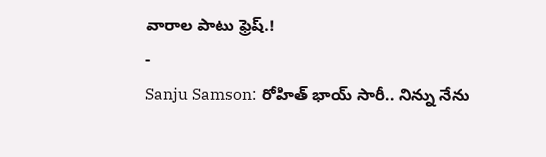వారాల పాటు ఫ్రెష్.!
-
Sanju Samson: రోహిత్ భాయ్ సారీ.. నిన్ను నేను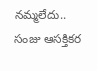నమ్మలేదు.. సంజు ఆసక్తికర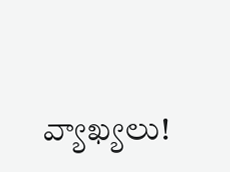వ్యాఖ్యలు!